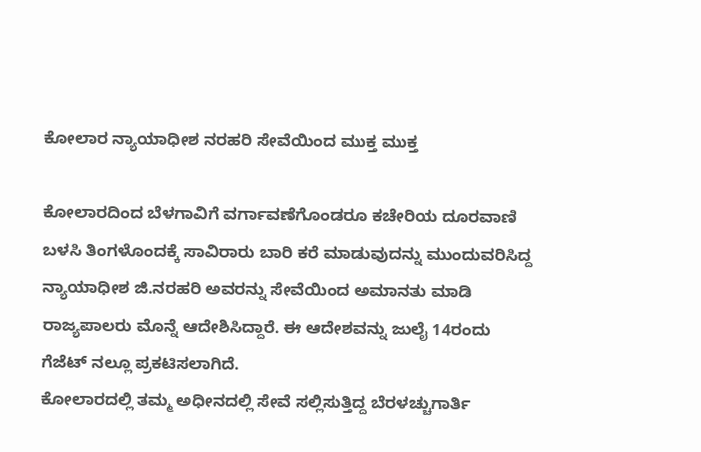ಕೋಲಾರ ನ್ಯಾಯಾಧೀಶ ನರಹರಿ ಸೇವೆಯಿಂದ ಮುಕ್ತ ಮುಕ್ತ

ಕೋಲಾರದಿಂದ ಬೆಳಗಾವಿಗೆ ವರ್ಗಾವಣೆಗೊಂಡರೂ ಕಚೇರಿಯ ದೂರವಾಣಿ ಬಳಸಿ ತಿಂಗಳೊಂದಕ್ಕೆ ಸಾವಿರಾರು ಬಾರಿ ಕರೆ ಮಾಡುವುದನ್ನು ಮುಂದುವರಿಸಿದ್ದ ನ್ಯಾಯಾಧೀಶ ಜಿ.ನರಹರಿ ಅವರನ್ನು ಸೇವೆಯಿಂದ ಅಮಾನತು ಮಾಡಿ ರಾಜ್ಯಪಾಲರು ಮೊನ್ನೆ ಆದೇಶಿಸಿದ್ದಾರೆ. ಈ ಆದೇಶವನ್ನು ಜುಲೈ 14ರಂದು ಗೆಜೆಟ್ ನಲ್ಲೂ ಪ್ರಕಟಿಸಲಾಗಿದೆ.
ಕೋಲಾರದಲ್ಲಿ ತಮ್ಮ ಅಧೀನದಲ್ಲಿ ಸೇವೆ ಸಲ್ಲಿಸುತ್ತಿದ್ದ ಬೆರಳಚ್ಚುಗಾರ್ತಿ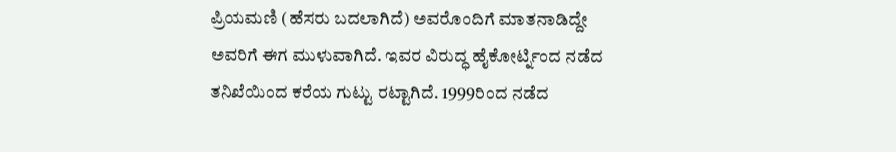ಪ್ರಿಯಮಣಿ (ಹೆಸರು ಬದಲಾಗಿದೆ) ಅವರೊಂದಿಗೆ ಮಾತನಾಡಿದ್ದೇ ಅವರಿಗೆ ಈಗ ಮುಳುವಾಗಿದೆ. ಇವರ ವಿರುದ್ಧ ಹೈಕೋರ್ಟ್ನಿಂದ ನಡೆದ ತನಿಖೆಯಿಂದ ಕರೆಯ ಗುಟ್ಟು ರಟ್ಟಾಗಿದೆ. 1999ರಿಂದ ನಡೆದ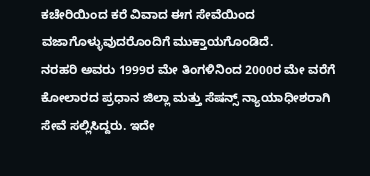ಕಚೇರಿಯಿಂದ ಕರೆ ವಿವಾದ ಈಗ ಸೇವೆಯಿಂದ ವಜಾಗೊಳ್ಳುವುದರೊಂದಿಗೆ ಮುಕ್ತಾಯಗೊಂಡಿದೆ.
ನರಹರಿ ಅವರು 1999ರ ಮೇ ತಿಂಗಳಿನಿಂದ 2000ರ ಮೇ ವರೆಗೆ ಕೋಲಾರದ ಪ್ರಧಾನ ಜಿಲ್ಲಾ ಮತ್ತು ಸೆಷನ್ಸ್ ನ್ಯಾಯಾಧೀಶರಾಗಿ ಸೇವೆ ಸಲ್ಲಿಸಿದ್ದರು. ಇದೇ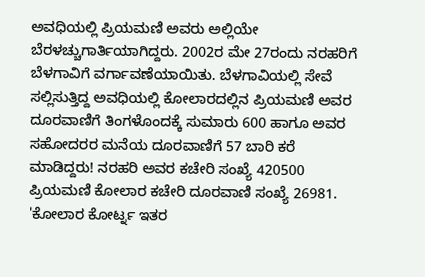ಅವಧಿಯಲ್ಲಿ ಪ್ರಿಯಮಣಿ ಅವರು ಅಲ್ಲಿಯೇ ಬೆರಳಚ್ಚುಗಾರ್ತಿಯಾಗಿದ್ದರು. 2002ರ ಮೇ 27ರಂದು ನರಹರಿಗೆ ಬೆಳಗಾವಿಗೆ ವರ್ಗಾವಣೆಯಾಯಿತು. ಬೆಳಗಾವಿಯಲ್ಲಿ ಸೇವೆ ಸಲ್ಲಿಸುತ್ತಿದ್ದ ಅವಧಿಯಲ್ಲಿ ಕೋಲಾರದಲ್ಲಿನ ಪ್ರಿಯಮಣಿ ಅವರ ದೂರವಾಣಿಗೆ ತಿಂಗಳೊಂದಕ್ಕೆ ಸುಮಾರು 600 ಹಾಗೂ ಅವರ ಸಹೋದರರ ಮನೆಯ ದೂರವಾಣಿಗೆ 57 ಬಾರಿ ಕರೆ ಮಾಡಿದ್ದರು! ನರಹರಿ ಅವರ ಕಚೇರಿ ಸಂಖ್ಯೆ 420500 ಪ್ರಿಯಮಣಿ ಕೋಲಾರ ಕಚೇರಿ ದೂರವಾಣಿ ಸಂಖ್ಯೆ 26981.
'ಕೋಲಾರ ಕೋರ್ಟ್ನ ಇತರ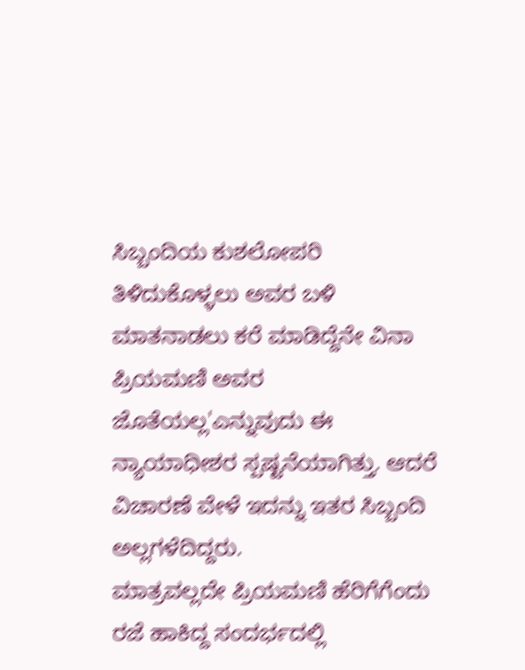ಸಿಬ್ಬಂದಿಯ ಕುಶಲೋಪರಿ ತಿಳಿದುಕೊಳ್ಳಲು ಅವರ ಬಳಿ ಮಾತನಾಡಲು ಕರೆ ಮಾಡಿದ್ದೆನೇ ವಿನಾ ಪ್ರಿಯಮಣಿ ಅವರ ಜೊತೆಯಲ್ಲ'ಎನ್ನುವುದು ಈ ನ್ಯಾಯಾಧೀಶರ ಸ್ಪಷ್ಟನೆಯಾಗಿತ್ತು. ಆದರೆ ವಿಚಾರಣೆ ವೇಳೆ ಇದನ್ನು ಇತರ ಸಿಬ್ಬಂದಿ ಅಲ್ಲಗಳೆದಿದ್ದರು.
ಮಾತ್ರವಲ್ಲದೇ ಪ್ರಿಯಮಣಿ ಹೆರಿಗೆಗೆಂದು ರಜೆ ಹಾಕಿದ್ದ ಸಂದರ್ಭದಲ್ಲಿ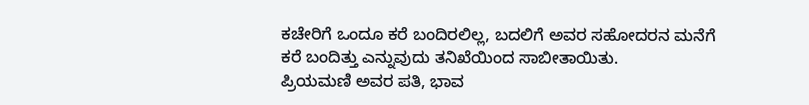ಕಚೇರಿಗೆ ಒಂದೂ ಕರೆ ಬಂದಿರಲಿಲ್ಲ, ಬದಲಿಗೆ ಅವರ ಸಹೋದರನ ಮನೆಗೆ ಕರೆ ಬಂದಿತ್ತು ಎನ್ನುವುದು ತನಿಖೆಯಿಂದ ಸಾಬೀತಾಯಿತು.
ಪ್ರಿಯಮಣಿ ಅವರ ಪತಿ, ಭಾವ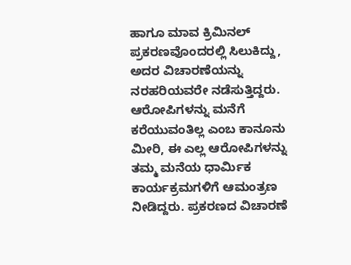ಹಾಗೂ ಮಾವ ಕ್ರಿಮಿನಲ್ ಪ್ರಕರಣವೊಂದರಲ್ಲಿ ಸಿಲುಕಿದ್ದು, ಅದರ ವಿಚಾರಣೆಯನ್ನು ನರಹರಿಯವರೇ ನಡೆಸುತ್ತಿದ್ದರು. ಆರೋಪಿಗಳನ್ನು ಮನೆಗೆ ಕರೆಯುವಂತಿಲ್ಲ ಎಂಬ ಕಾನೂನು ಮೀರಿ, ಈ ಎಲ್ಲ ಆರೋಪಿಗಳನ್ನು ತಮ್ಮ ಮನೆಯ ಧಾರ್ಮಿಕ ಕಾರ್ಯಕ್ರಮಗಳಿಗೆ ಆಮಂತ್ರಣ ನೀಡಿದ್ದರು. ಪ್ರಕರಣದ ವಿಚಾರಣೆ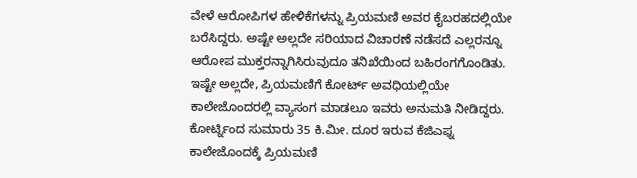ವೇಳೆ ಆರೋಪಿಗಳ ಹೇಳಿಕೆಗಳನ್ನು ಪ್ರಿಯಮಣಿ ಅವರ ಕೈಬರಹದಲ್ಲಿಯೇ ಬರೆಸಿದ್ದರು. ಅಷ್ಟೇ ಅಲ್ಲದೇ ಸರಿಯಾದ ವಿಚಾರಣೆ ನಡೆಸದೆ ಎಲ್ಲರನ್ನೂ ಆರೋಪ ಮುಕ್ತರನ್ನಾಗಿಸಿರುವುದೂ ತನಿಖೆಯಿಂದ ಬಹಿರಂಗಗೊಂಡಿತು.
ಇಷ್ಟೇ ಅಲ್ಲದೇ, ಪ್ರಿಯಮಣಿಗೆ ಕೋರ್ಟ್ ಅವಧಿಯಲ್ಲಿಯೇ ಕಾಲೇಜೊಂದರಲ್ಲಿ ವ್ಯಾಸಂಗ ಮಾಡಲೂ ಇವರು ಅನುಮತಿ ನೀಡಿದ್ದರು. ಕೋರ್ಟ್ನಿಂದ ಸುಮಾರು 35 ಕಿ.ಮೀ. ದೂರ ಇರುವ ಕೆಜಿಎಫ್ನ ಕಾಲೇಜೊಂದಕ್ಕೆ ಪ್ರಿಯಮಣಿ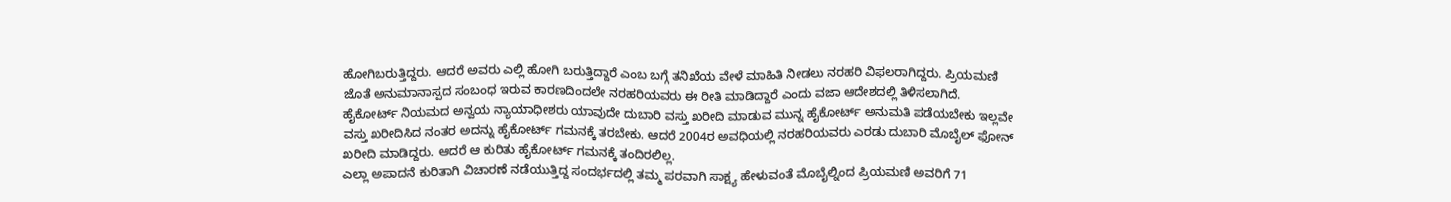ಹೋಗಿಬರುತ್ತಿದ್ದರು. ಆದರೆ ಅವರು ಎಲ್ಲಿ ಹೋಗಿ ಬರುತ್ತಿದ್ದಾರೆ ಎಂಬ ಬಗ್ಗೆ ತನಿಖೆಯ ವೇಳೆ ಮಾಹಿತಿ ನೀಡಲು ನರಹರಿ ವಿಫಲರಾಗಿದ್ದರು. ಪ್ರಿಯಮಣಿ ಜೊತೆ ಅನುಮಾನಾಸ್ಪದ ಸಂಬಂಧ ಇರುವ ಕಾರಣದಿಂದಲೇ ನರಹರಿಯವರು ಈ ರೀತಿ ಮಾಡಿದ್ದಾರೆ ಎಂದು ವಜಾ ಆದೇಶದಲ್ಲಿ ತಿಳಿಸಲಾಗಿದೆ.
ಹೈಕೋರ್ಟ್ ನಿಯಮದ ಅನ್ವಯ ನ್ಯಾಯಾಧೀಶರು ಯಾವುದೇ ದುಬಾರಿ ವಸ್ತು ಖರೀದಿ ಮಾಡುವ ಮುನ್ನ ಹೈಕೋರ್ಟ್ ಅನುಮತಿ ಪಡೆಯಬೇಕು ಇಲ್ಲವೇ ವಸ್ತು ಖರೀದಿಸಿದ ನಂತರ ಅದನ್ನು ಹೈಕೋರ್ಟ್ ಗಮನಕ್ಕೆ ತರಬೇಕು. ಆದರೆ 2004ರ ಅವಧಿಯಲ್ಲಿ ನರಹರಿಯವರು ಎರಡು ದುಬಾರಿ ಮೊಬೈಲ್ ಫೋನ್ ಖರೀದಿ ಮಾಡಿದ್ದರು. ಆದರೆ ಆ ಕುರಿತು ಹೈಕೋರ್ಟ್ ಗಮನಕ್ಕೆ ತಂದಿರಲಿಲ್ಲ.
ಎಲ್ಲಾ ಅಪಾದನೆ ಕುರಿತಾಗಿ ವಿಚಾರಣೆ ನಡೆಯುತ್ತಿದ್ದ ಸಂದರ್ಭದಲ್ಲಿ ತಮ್ಮ ಪರವಾಗಿ ಸಾಕ್ಷ್ಯ ಹೇಳುವಂತೆ ಮೊಬೈಲ್ನಿಂದ ಪ್ರಿಯಮಣಿ ಅವರಿಗೆ 71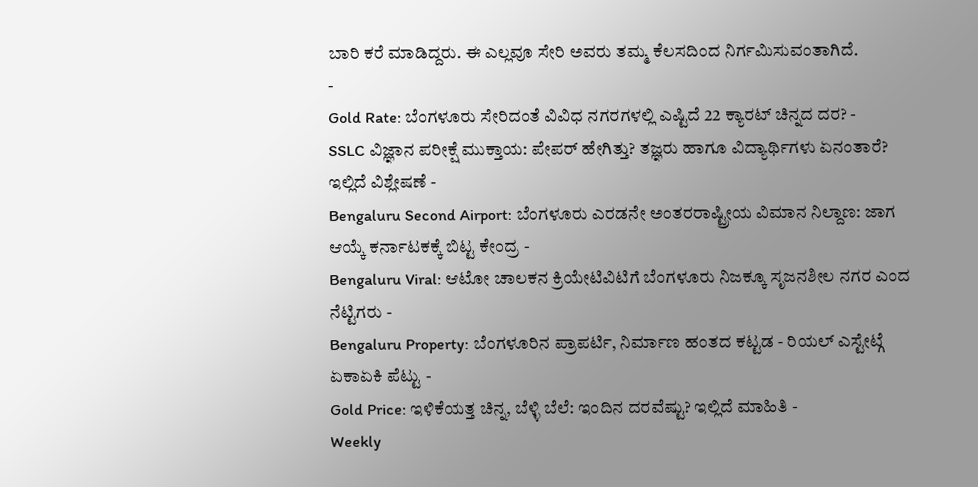ಬಾರಿ ಕರೆ ಮಾಡಿದ್ದರು. ಈ ಎಲ್ಲವೂ ಸೇರಿ ಅವರು ತಮ್ಮ ಕೆಲಸದಿಂದ ನಿರ್ಗಮಿಸುವಂತಾಗಿದೆ.
-
Gold Rate: ಬೆಂಗಳೂರು ಸೇರಿದಂತೆ ವಿವಿಧ ನಗರಗಳಲ್ಲಿ ಎಷ್ಟಿದೆ 22 ಕ್ಯಾರಟ್ ಚಿನ್ನದ ದರ? -
SSLC ವಿಜ್ಞಾನ ಪರೀಕ್ಷೆ ಮುಕ್ತಾಯ: ಪೇಪರ್ ಹೇಗಿತ್ತು? ತಜ್ಞರು ಹಾಗೂ ವಿದ್ಯಾರ್ಥಿಗಳು ಏನಂತಾರೆ? ಇಲ್ಲಿದೆ ವಿಶ್ಲೇಷಣೆ -
Bengaluru Second Airport: ಬೆಂಗಳೂರು ಎರಡನೇ ಅಂತರರಾಷ್ಟ್ರೀಯ ವಿಮಾನ ನಿಲ್ದಾಣ: ಜಾಗ ಆಯ್ಕೆ ಕರ್ನಾಟಕಕ್ಕೆ ಬಿಟ್ಟ ಕೇಂದ್ರ -
Bengaluru Viral: ಆಟೋ ಚಾಲಕನ ಕ್ರಿಯೇಟಿವಿಟಿಗೆ ಬೆಂಗಳೂರು ನಿಜಕ್ಕೂ ಸೃಜನಶೀಲ ನಗರ ಎಂದ ನೆಟ್ಟಿಗರು -
Bengaluru Property: ಬೆಂಗಳೂರಿನ ಪ್ರಾಪರ್ಟಿ, ನಿರ್ಮಾಣ ಹಂತದ ಕಟ್ಟಡ - ರಿಯಲ್ ಎಸ್ಟೇಟ್ಗೆ ಏಕಾಏಕಿ ಪೆಟ್ಟು -
Gold Price: ಇಳಿಕೆಯತ್ತ ಚಿನ್ನ, ಬೆಳ್ಳಿ ಬೆಲೆ: ಇಂದಿನ ದರವೆಷ್ಟು? ಇಲ್ಲಿದೆ ಮಾಹಿತಿ -
Weekly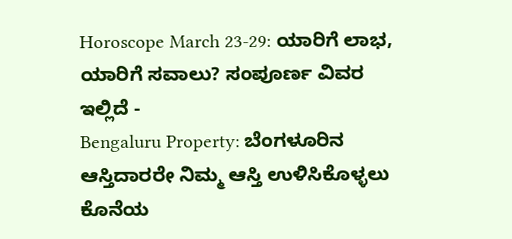Horoscope March 23-29: ಯಾರಿಗೆ ಲಾಭ, ಯಾರಿಗೆ ಸವಾಲು? ಸಂಪೂರ್ಣ ವಿವರ ಇಲ್ಲಿದೆ -
Bengaluru Property: ಬೆಂಗಳೂರಿನ ಆಸ್ತಿದಾರರೇ ನಿಮ್ಮ ಆಸ್ತಿ ಉಳಿಸಿಕೊಳ್ಳಲು ಕೊನೆಯ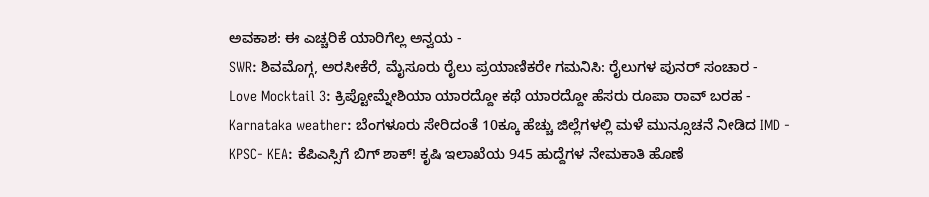ಅವಕಾಶ: ಈ ಎಚ್ಚರಿಕೆ ಯಾರಿಗೆಲ್ಲ ಅನ್ವಯ -
SWR: ಶಿವಮೊಗ್ಗ, ಅರಸೀಕೆರೆ, ಮೈಸೂರು ರೈಲು ಪ್ರಯಾಣಿಕರೇ ಗಮನಿಸಿ: ರೈಲುಗಳ ಪುನರ್ ಸಂಚಾರ -
Love Mocktail 3: ಕ್ರಿಪ್ಟೋಮ್ನೇಶಿಯಾ ಯಾರದ್ದೋ ಕಥೆ ಯಾರದ್ದೋ ಹೆಸರು ರೂಪಾ ರಾವ್ ಬರಹ -
Karnataka weather: ಬೆಂಗಳೂರು ಸೇರಿದಂತೆ 10ಕ್ಕೂ ಹೆಚ್ಚು ಜಿಲ್ಲೆಗಳಲ್ಲಿ ಮಳೆ ಮುನ್ಸೂಚನೆ ನೀಡಿದ IMD -
KPSC- KEA: ಕೆಪಿಎಸ್ಸಿಗೆ ಬಿಗ್ ಶಾಕ್! ಕೃಷಿ ಇಲಾಖೆಯ 945 ಹುದ್ದೆಗಳ ನೇಮಕಾತಿ ಹೊಣೆ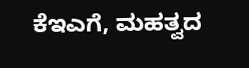ಕೆಇಎಗೆ, ಮಹತ್ವದ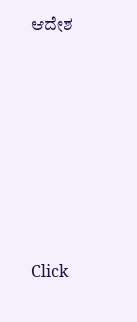ಆದೇಶ











Click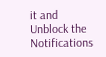it and Unblock the Notifications